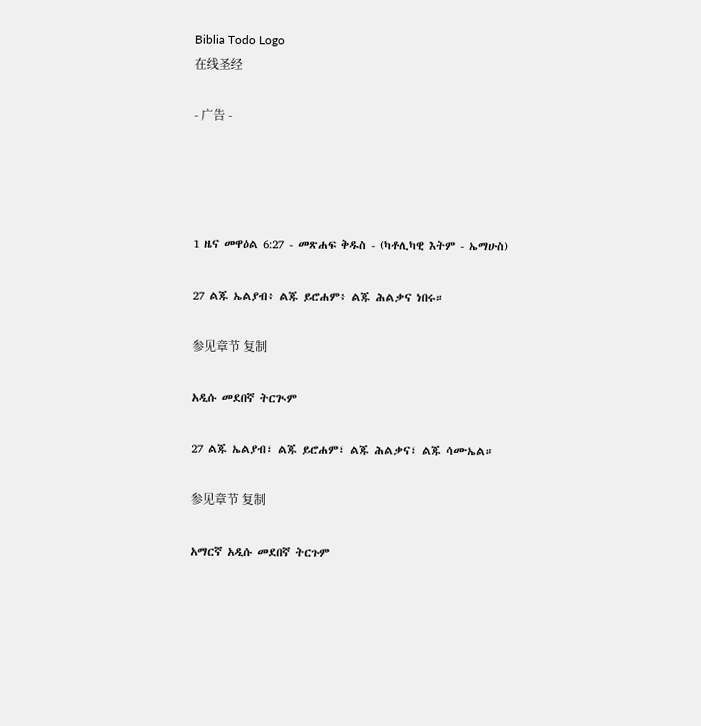Biblia Todo Logo
在线圣经

- 广告 -




1 ዜና መዋዕል 6:27 - መጽሐፍ ቅዱስ - (ካቶሊካዊ እትም - ኤማሁስ)

27 ልጁ ኤልያብ፥ ልጁ ይሮሐም፥ ልጁ ሕልቃና ነበሩ።

参见章节 复制

አዲሱ መደበኛ ትርጒም

27 ልጁ ኤልያብ፣ ልጁ ይሮሐም፣ ልጁ ሕልቃና፣ ልጁ ሳሙኤል።

参见章节 复制

አማርኛ አዲሱ መደበኛ ትርጉም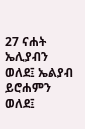27 ናሐት ኤሊያብን ወለደ፤ ኤልያብ ይሮሐምን ወለደ፤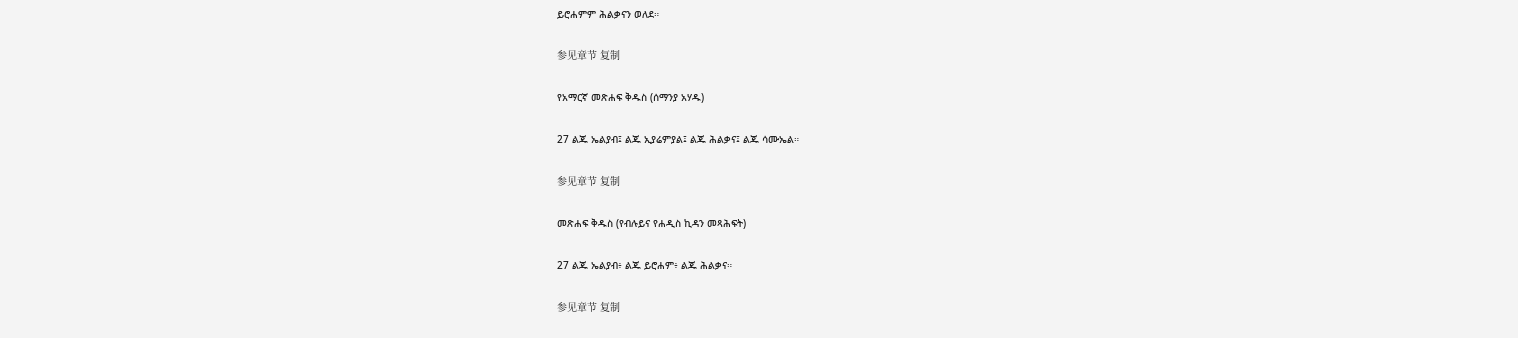ይሮሐምም ሕልቃናን ወለደ።

参见章节 复制

የአማርኛ መጽሐፍ ቅዱስ (ሰማንያ አሃዱ)

27 ልጁ ኤልያብ፤ ልጁ ኢያሬምያል፤ ልጁ ሕልቃና፤ ልጁ ሳሙኤል።

参见章节 复制

መጽሐፍ ቅዱስ (የብሉይና የሐዲስ ኪዳን መጻሕፍት)

27 ልጁ ኤልያብ፥ ልጁ ይሮሐም፥ ልጁ ሕልቃና።

参见章节 复制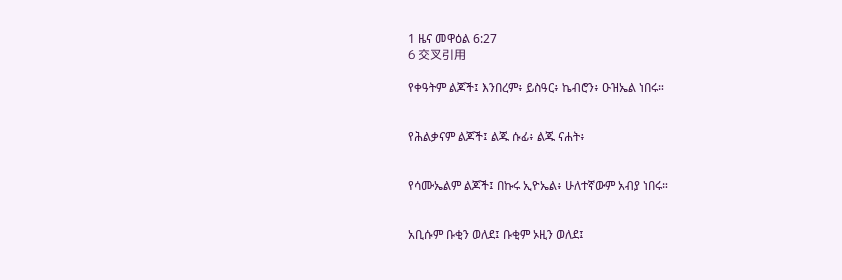1 ዜና መዋዕል 6:27
6 交叉引用

የቀዓትም ልጆች፤ እንበረም፥ ይስዓር፥ ኬብሮን፥ ዑዝኤል ነበሩ።


የሕልቃናም ልጆች፤ ልጁ ሱፊ፥ ልጁ ናሐት፥


የሳሙኤልም ልጆች፤ በኩሩ ኢዮኤል፥ ሁለተኛውም አብያ ነበሩ።


አቢሱም ቡቂን ወለደ፤ ቡቂም ኦዚን ወለደ፤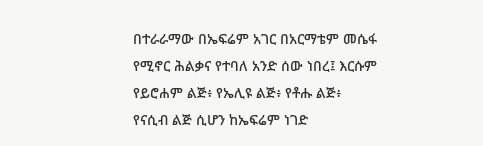በተራራማው በኤፍሬም አገር በአርማቴም መሴፋ የሚኖር ሕልቃና የተባለ አንድ ሰው ነበረ፤ እርሱም የይሮሐም ልጅ፥ የኤሊዩ ልጅ፥ የቶሑ ልጅ፥ የናሲብ ልጅ ሲሆን ከኤፍሬም ነገድ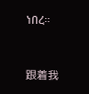ነበረ።


跟着我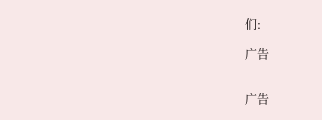们:

广告


广告